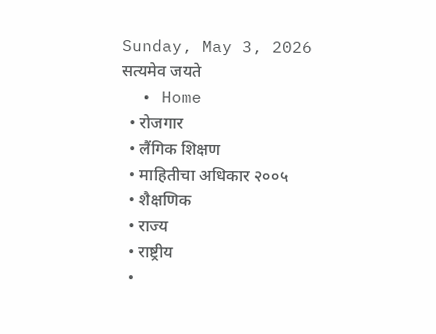Sunday, May 3, 2026
सत्यमेव जयते
  • Home
  • रोजगार
  • लैंगिक शिक्षण
  • माहितीचा अधिकार २००५
  • शैक्षणिक
  • राज्य
  • राष्ट्रीय
  •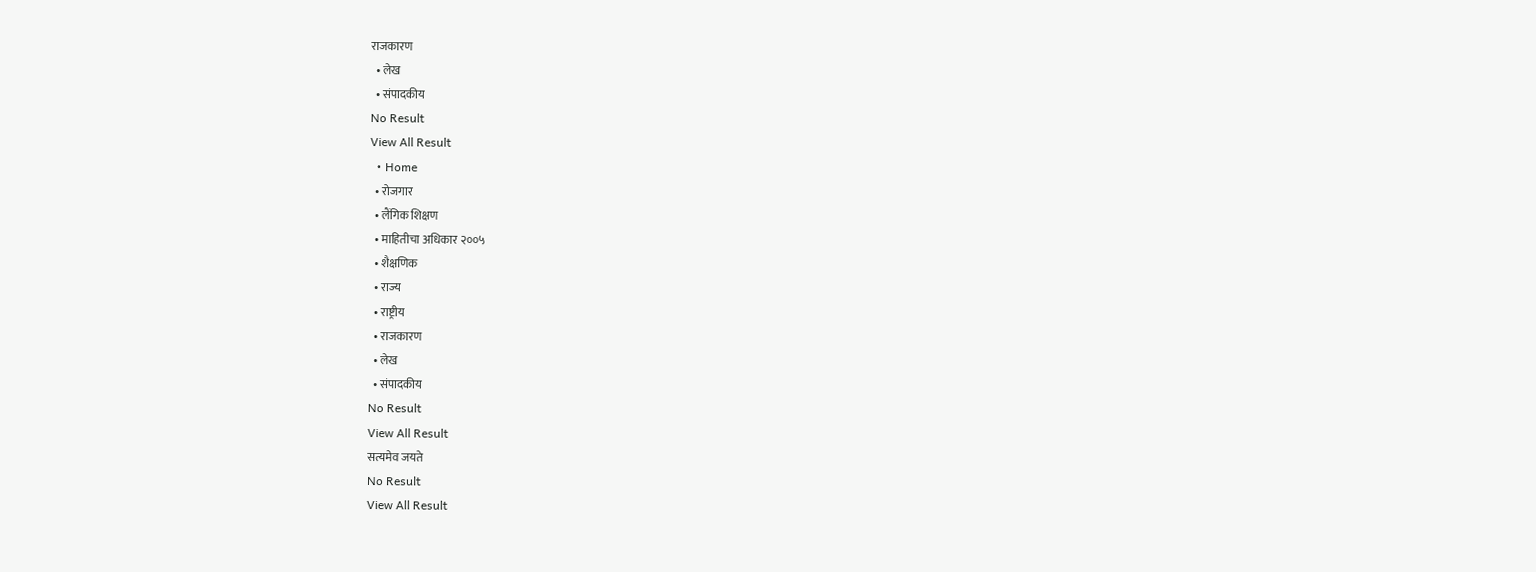राजकारण
  • लेख
  • संपादकीय
No Result
View All Result
  • Home
  • रोजगार
  • लैंगिक शिक्षण
  • माहितीचा अधिकार २००५
  • शैक्षणिक
  • राज्य
  • राष्ट्रीय
  • राजकारण
  • लेख
  • संपादकीय
No Result
View All Result
सत्यमेव जयते
No Result
View All Result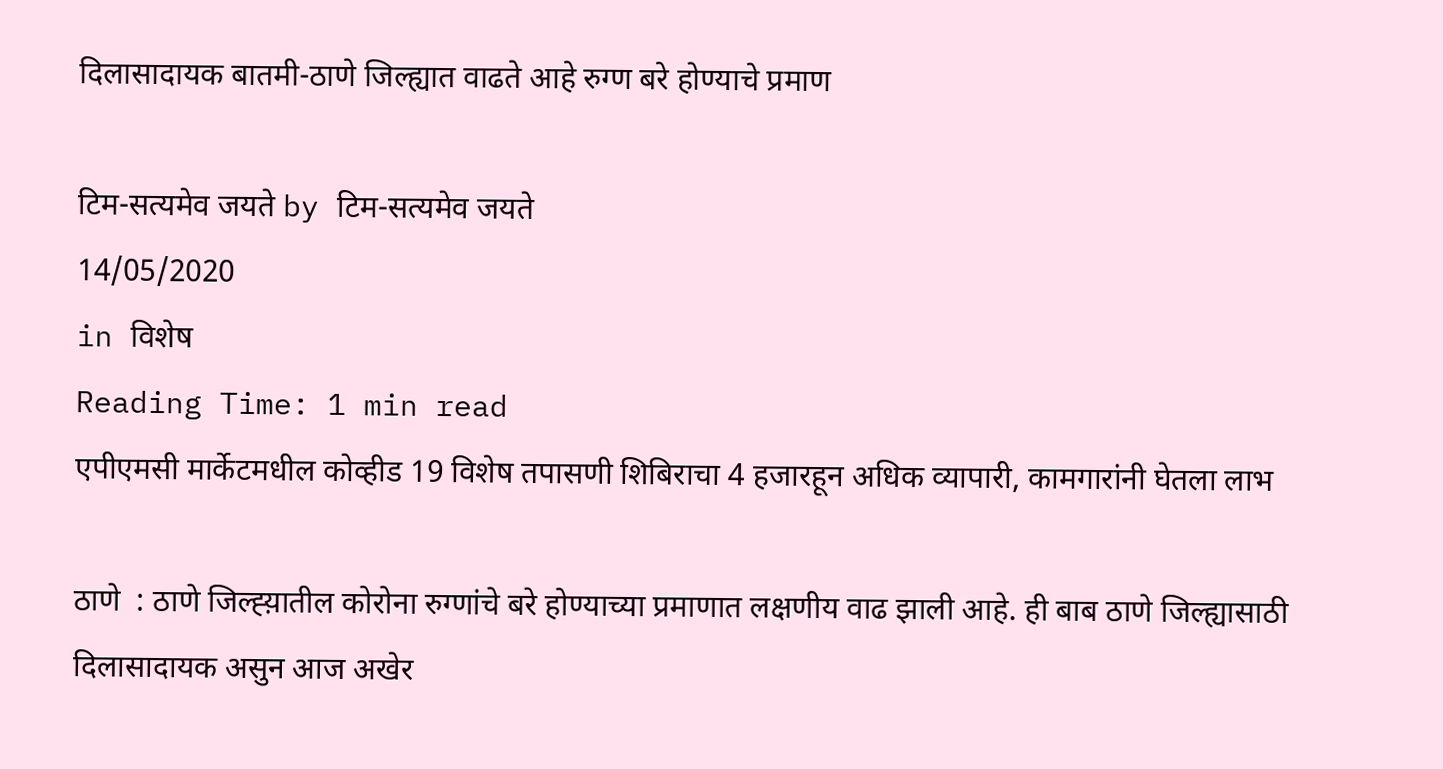दिलासादायक बातमी-ठाणे जिल्ह्यात वाढते आहे रुग्ण बरे होण्याचे प्रमाण

टिम-सत्यमेव जयते by टिम-सत्यमेव जयते
14/05/2020
in विशेष
Reading Time: 1 min read
एपीएमसी मार्केटमधील कोव्हीड 19 विशेष तपासणी शिबिराचा 4 हजारहून अधिक व्यापारी, कामगारांनी घेतला लाभ

ठाणे  : ठाणे जिल्ह्य़ातील कोरोना रुग्णांचे बरे होण्याच्या प्रमाणात लक्षणीय वाढ झाली आहे. ही बाब ठाणे जिल्ह्यासाठी दिलासादायक असुन आज अखेर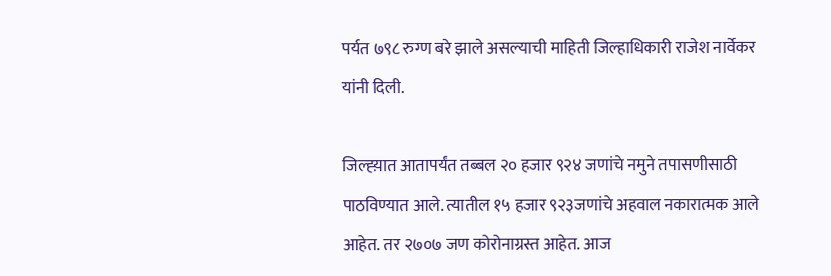पर्यत ७९८ रुग्ण बरे झाले असल्याची माहिती जिल्हाधिकारी राजेश नार्वेकर यांनी दिली.

जिल्ह्य़ात आतापर्यंत तब्बल २० हजार ९२४ जणांचे नमुने तपासणीसाठी पाठविण्यात आले. त्यातील १५ हजार ९२३जणांचे अहवाल नकारात्मक आले आहेत. तर २७०७ जण कोरोनाग्रस्त आहेत. आज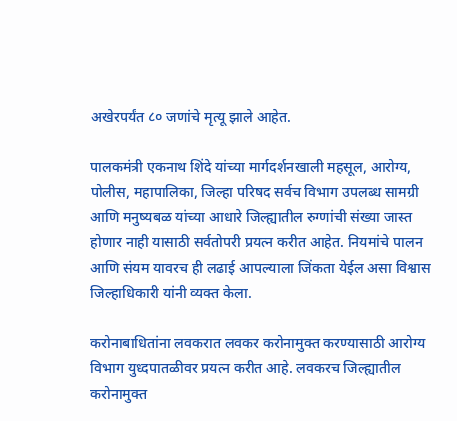अखेरपर्यंत ८० जणांचे मृत्यू झाले आहेत.

पालकमंत्री एकनाथ शिंदे यांच्या मार्गदर्शनखाली महसूल, आरोग्य, पोलीस, महापालिका, जिल्हा परिषद सर्वच विभाग उपलब्ध सामग्री आणि मनुष्यबळ यांच्या आधारे जिल्ह्यातील रुग्णांची संख्या जास्त होणार नाही यासाठी सर्वतोपरी प्रयत्न करीत आहेत. नियमांचे पालन आणि संयम यावरच ही लढाई आपल्याला जिंकता येईल असा विश्वास जिल्हाधिकारी यांनी व्यक्त केला.

करोनाबाधितांना लवकरात लवकर करोनामुक्त करण्यासाठी आरोग्य विभाग युध्दपातळीवर प्रयत्न करीत आहे. लवकरच जिल्ह्यातील करोनामुक्त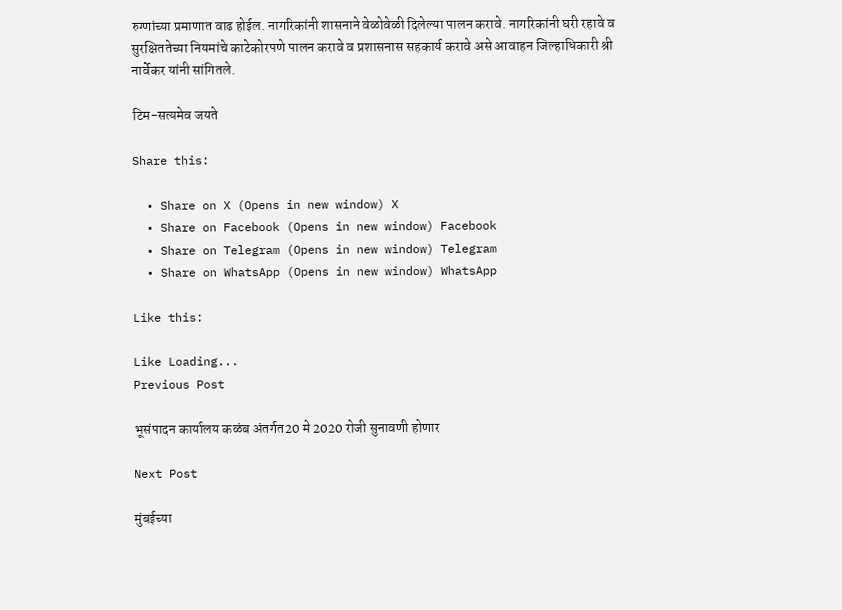रुग्णांच्या प्रमाणात वाढ होईल. नागरिकांनी शासनाने वेळोवेळी दिलेल्या पालन करावे. नागरिकांनी घरी रहावे व सुरक्षिततेच्या नियमांचे काटेकोरपणे पालन करावे व प्रशासनास सहकार्य करावे असे आवाहन जिल्हाधिकारी श्री नार्वेकर यांनी सांगितले.

टिम-सत्यमेव जयते

Share this:

  • Share on X (Opens in new window) X
  • Share on Facebook (Opens in new window) Facebook
  • Share on Telegram (Opens in new window) Telegram
  • Share on WhatsApp (Opens in new window) WhatsApp

Like this:

Like Loading...
Previous Post

भूसंपादन कार्यालय कळंब अंतर्गत20 मे 2020 रोजी सुनावणी होणार

Next Post

मुंबईच्या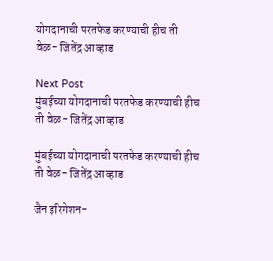योगदानाची परतफेड करण्याची हीच ती वेळ- जितेंद्र आव्हाड

Next Post
मुंबईच्या योगदानाची परतफेड करण्याची हीच ती वेळ- जितेंद्र आव्हाड

मुंबईच्या योगदानाची परतफेड करण्याची हीच ती वेळ- जितेंद्र आव्हाड

जैन इरिगेशन-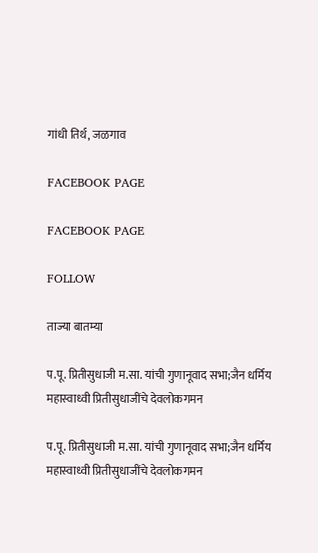गांधी तिर्थ, जळगाव

FACEBOOK PAGE

FACEBOOK PAGE

FOLLOW

ताज्या बातम्या

प.पू. प्रितीसुधाजी म.सा. यांची गुणानूवाद सभा;जैन धर्मिय महास्वाध्वी प्रितीसुधाजींचे देवलोकगमन

प.पू. प्रितीसुधाजी म.सा. यांची गुणानूवाद सभा;जैन धर्मिय महास्वाध्वी प्रितीसुधाजींचे देवलोकगमन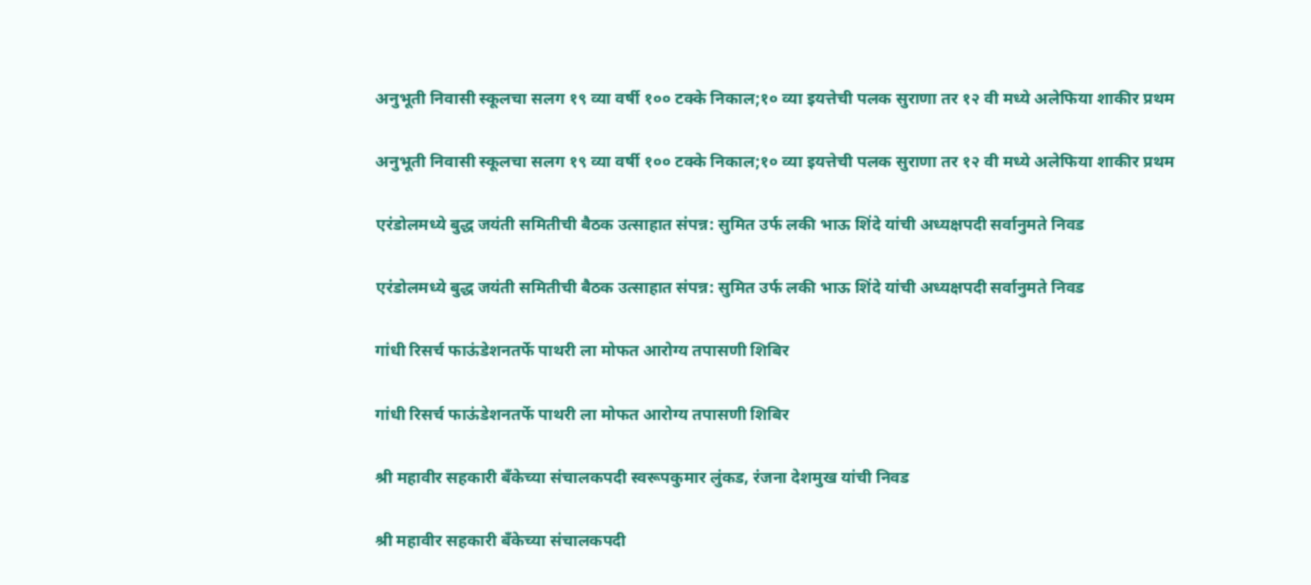अनुभूती निवासी स्कूलचा सलग १९ व्या वर्षी १०० टक्के निकाल;१० व्या इयत्तेची पलक सुराणा तर १२ वी मध्ये अलेफिया शाकीर प्रथम

अनुभूती निवासी स्कूलचा सलग १९ व्या वर्षी १०० टक्के निकाल;१० व्या इयत्तेची पलक सुराणा तर १२ वी मध्ये अलेफिया शाकीर प्रथम

एरंडोलमध्ये बुद्ध जयंती समितीची बैठक उत्साहात संपन्न: सुमित उर्फ लकी भाऊ शिंदे यांची अध्यक्षपदी सर्वानुमते निवड

एरंडोलमध्ये बुद्ध जयंती समितीची बैठक उत्साहात संपन्न: सुमित उर्फ लकी भाऊ शिंदे यांची अध्यक्षपदी सर्वानुमते निवड

गांधी रिसर्च फाऊंडेशनतर्फे पाथरी ला मोफत आरोग्य तपासणी शिबिर

गांधी रिसर्च फाऊंडेशनतर्फे पाथरी ला मोफत आरोग्य तपासणी शिबिर

श्री महावीर सहकारी बँकेच्या संचालकपदी स्वरूपकुमार लुंकड, रंजना देशमुख यांची निवड

श्री महावीर सहकारी बँकेच्या संचालकपदी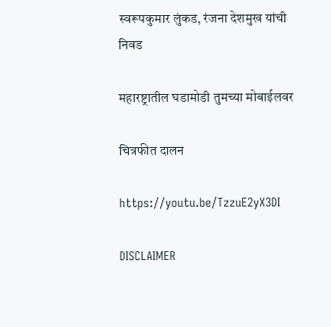स्वरूपकुमार लुंकड, रंजना देशमुख यांची निवड

महारष्ट्रातील घडामोडी तुमच्या मोबाईलवर

चित्रफीत दालन

https://youtu.be/TzzuE2yX3DI

DISCLAIMER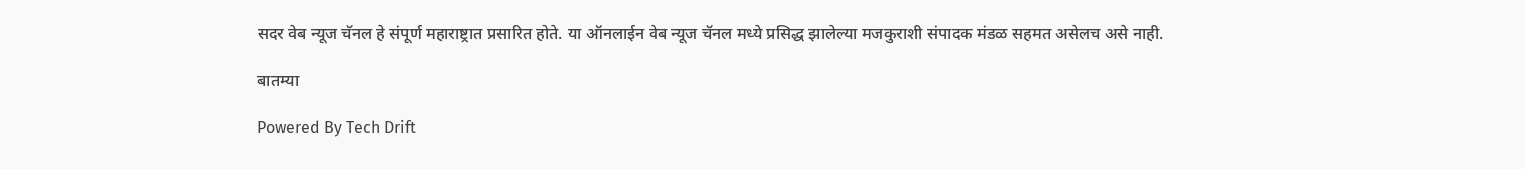सदर वेब न्यूज चॅनल हे संपूर्ण महाराष्ट्रात प्रसारित होते. या ऑनलाईन वेब न्यूज चॅनल मध्ये प्रसिद्ध झालेल्या मजकुराशी संपादक मंडळ सहमत असेलच असे नाही.

बातम्या

Powered By Tech Drift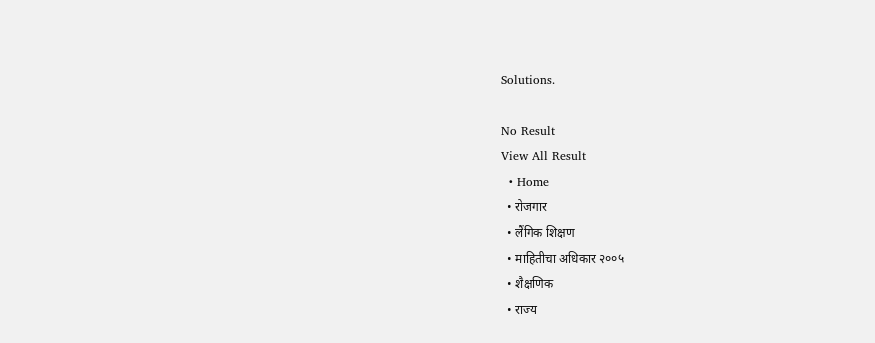Solutions.

No Result
View All Result
  • Home
  • रोजगार
  • लैंगिक शिक्षण
  • माहितीचा अधिकार २००५
  • शैक्षणिक
  • राज्य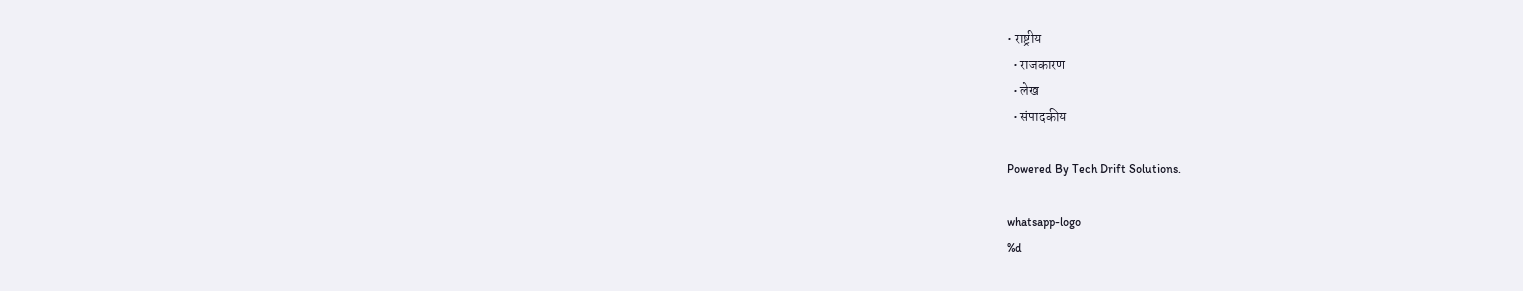• राष्ट्रीय
  • राजकारण
  • लेख
  • संपादकीय

Powered By Tech Drift Solutions.

whatsapp-logo
%d